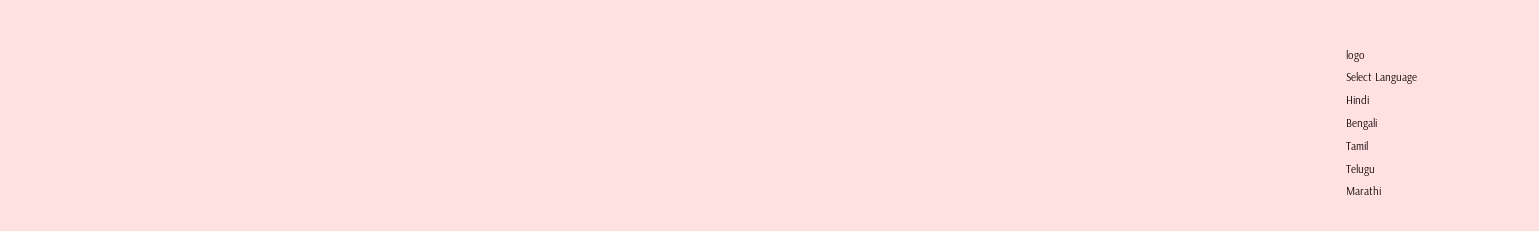logo
Select Language
Hindi
Bengali
Tamil
Telugu
Marathi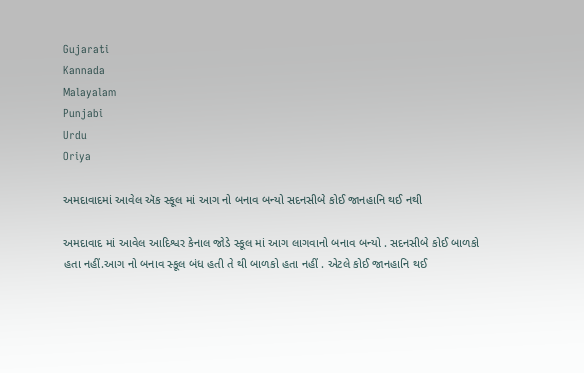Gujarati
Kannada
Malayalam
Punjabi
Urdu
Oriya

અમદાવાદમાં આવેલ ઍક સ્કૂલ માં આગ નો બનાવ બન્યો સદનસીબે કોઈ જાનહાનિ થઈ નથી

અમદાવાદ માં આવેલ આદિશ્વર કેનાલ જોડે સ્કૂલ માં આગ લાગવાનો બનાવ બન્યો . સદનસીબે કોઈ બાળકો હતા નહીં.આગ નો બનાવ સ્કૂલ બંધ હતી તે થી બાળકો હતા નહીં . એટલે કોઈ જાનહાનિ થઈ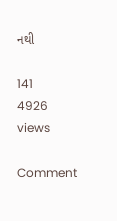નથી

141
4926 views

Comment